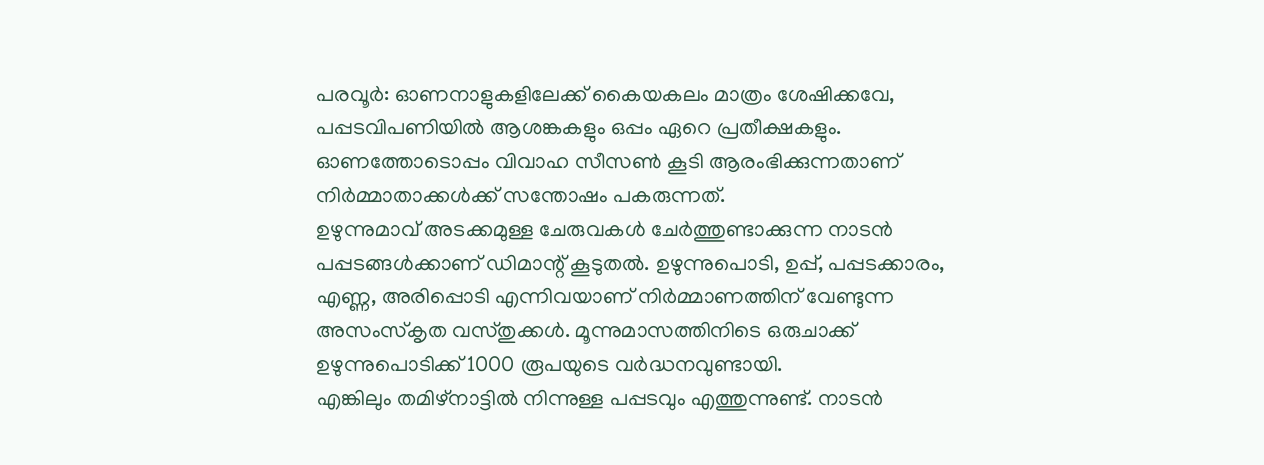പരവൂർ: ഓണനാളുകളിലേക്ക് കൈയകലം മാത്രം ശേഷിക്കവേ, പപ്പടവിപണിയിൽ ആശങ്കകളും ഒപ്പം ഏറെ പ്രതീക്ഷകളും. ഓണത്തോടൊപ്പം വിവാഹ സീസൺ കൂടി ആരംഭിക്കുന്നതാണ് നിർമ്മാതാക്കൾക്ക് സന്തോഷം പകരുന്നത്.
ഉഴുന്നുമാവ് അടക്കമുള്ള ചേരുവകൾ ചേർത്തുണ്ടാക്കുന്ന നാടൻ പപ്പടങ്ങൾക്കാണ് ഡിമാന്റ് കൂടുതൽ. ഉഴുന്നുപൊടി, ഉപ്പ്, പപ്പടക്കാരം, എണ്ണ, അരിപ്പൊടി എന്നിവയാണ് നിർമ്മാണത്തിന് വേണ്ടുന്ന അസംസ്കൃത വസ്തുക്കൾ. മൂന്നുമാസത്തിനിടെ ഒരുചാക്ക് ഉഴുന്നുപൊടിക്ക് 1000 രൂപയുടെ വർദ്ധനവുണ്ടായി.
എങ്കിലും തമിഴ്നാട്ടിൽ നിന്നുള്ള പപ്പടവും എത്തുന്നുണ്ട്. നാടൻ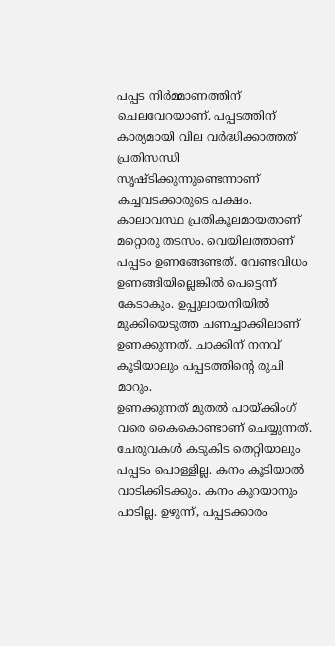പപ്പട നിർമ്മാണത്തിന് ചെലവേറയാണ്. പപ്പടത്തിന് കാര്യമായി വില വർദ്ധിക്കാത്തത് പ്രതിസന്ധി സൃഷ്ടിക്കുന്നുണ്ടെന്നാണ് കച്ചവടക്കാരുടെ പക്ഷം. കാലാവസ്ഥ പ്രതികൂലമായതാണ് മറ്റൊരു തടസം. വെയിലത്താണ് പപ്പടം ഉണങ്ങേണ്ടത്. വേണ്ടവിധം ഉണങ്ങിയില്ലെങ്കിൽ പെട്ടെന്ന് കേടാകും. ഉപ്പുലായനിയിൽ മുക്കിയെടുത്ത ചണച്ചാക്കിലാണ് ഉണക്കുന്നത്. ചാക്കിന് നനവ് കൂടിയാലും പപ്പടത്തിന്റെ രുചി മാറും.
ഉണക്കുന്നത് മുതൽ പായ്ക്കിംഗ് വരെ കൈകൊണ്ടാണ് ചെയ്യുന്നത്. ചേരുവകൾ കടുകിട തെറ്റിയാലും പപ്പടം പൊള്ളില്ല. കനം കൂടിയാൽ വാടിക്കിടക്കും. കനം കുറയാനും പാടില്ല. ഉഴുന്ന്, പപ്പടക്കാരം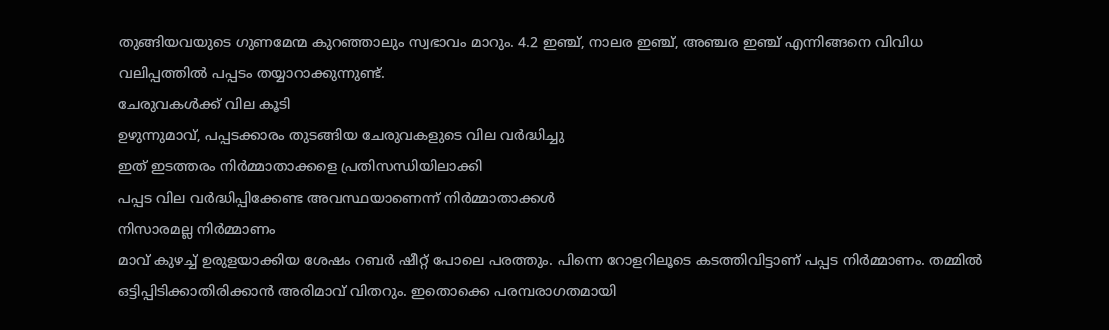തുങ്ങിയവയുടെ ഗുണമേന്മ കുറഞ്ഞാലും സ്വഭാവം മാറും. 4.2 ഇഞ്ച്, നാലര ഇഞ്ച്, അഞ്ചര ഇഞ്ച് എന്നിങ്ങനെ വിവിധ വലിപ്പത്തിൽ പപ്പടം തയ്യാറാക്കുന്നുണ്ട്.
ചേരുവകൾക്ക് വില കൂടി
ഉഴുന്നുമാവ്, പപ്പടക്കാരം തുടങ്ങിയ ചേരുവകളുടെ വില വർദ്ധിച്ചു
ഇത് ഇടത്തരം നിർമ്മാതാക്കളെ പ്രതിസന്ധിയിലാക്കി
പപ്പട വില വർദ്ധിപ്പിക്കേണ്ട അവസ്ഥയാണെന്ന് നിർമ്മാതാക്കൾ
നിസാരമല്ല നിർമ്മാണം
മാവ് കുഴച്ച് ഉരുളയാക്കിയ ശേഷം റബർ ഷീറ്റ് പോലെ പരത്തും. പിന്നെ റോളറിലൂടെ കടത്തിവിട്ടാണ് പപ്പട നിർമ്മാണം. തമ്മിൽ ഒട്ടിപ്പിടിക്കാതിരിക്കാൻ അരിമാവ് വിതറും. ഇതൊക്കെ പരമ്പരാഗതമായി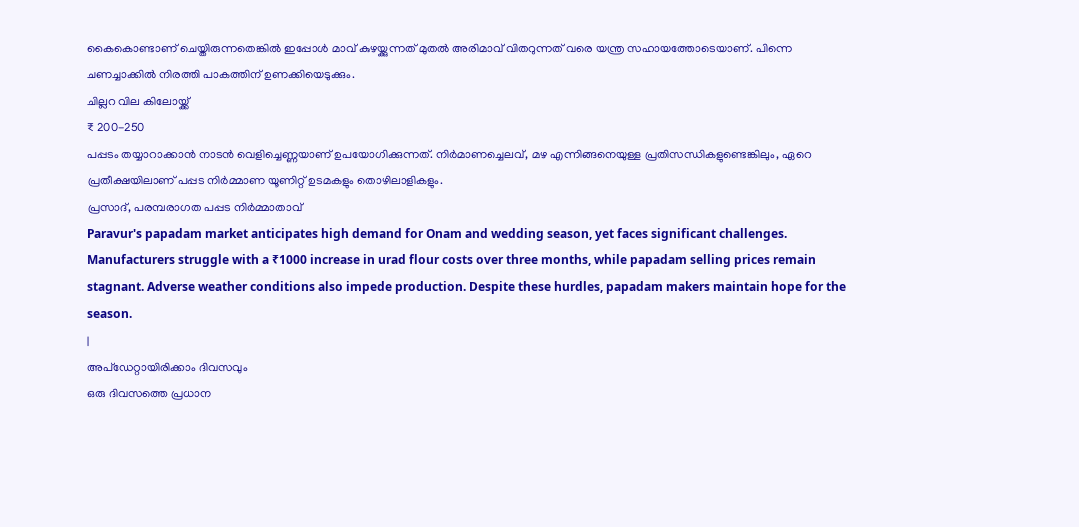കൈകൊണ്ടാണ് ചെയ്തിരുന്നതെങ്കിൽ ഇപ്പോൾ മാവ് കുഴയ്ക്കുന്നത് മുതൽ അരിമാവ് വിതറുന്നത് വരെ യന്ത്ര സഹായത്തോടെയാണ്. പിന്നെ ചണച്ചാക്കിൽ നിരത്തി പാകത്തിന് ഉണക്കിയെടുക്കും.
ചില്ലറ വില കിലോയ്ക്ക്
₹ 200-250
പപ്പടം തയ്യാറാക്കാൻ നാടൻ വെളിച്ചെണ്ണയാണ് ഉപയോഗിക്കുന്നത്. നിർമാണച്ചെലവ്, മഴ എന്നിങ്ങനെയുള്ള പ്രതിസന്ധികളുണ്ടെങ്കിലും, ഏറെ പ്രതീക്ഷയിലാണ് പപ്പട നിർമ്മാണ യൂണിറ്റ് ഉടമകളും തൊഴിലാളികളും.
പ്രസാദ്, പരമ്പരാഗത പപ്പട നിർമ്മാതാവ്
Paravur's papadam market anticipates high demand for Onam and wedding season, yet faces significant challenges. Manufacturers struggle with a ₹1000 increase in urad flour costs over three months, while papadam selling prices remain stagnant. Adverse weather conditions also impede production. Despite these hurdles, papadam makers maintain hope for the season.
|
അപ്ഡേറ്റായിരിക്കാം ദിവസവും
ഒരു ദിവസത്തെ പ്രധാന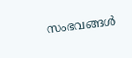സംഭവങ്ങൾ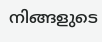നിങ്ങളുടെ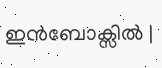ഇൻബോക്സിൽ |